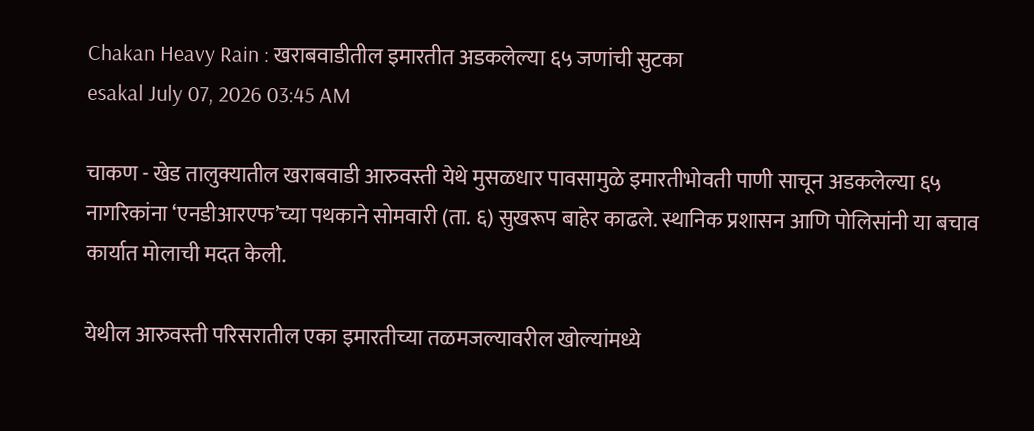Chakan Heavy Rain : खराबवाडीतील इमारतीत अडकलेल्या ६५ जणांची सुटका
esakal July 07, 2026 03:45 AM

चाकण - खेड तालुक्यातील खराबवाडी आरुवस्ती येथे मुसळधार पावसामुळे इमारतीभोवती पाणी साचून अडकलेल्या ६५ नागरिकांना ‘एनडीआरएफ’च्या पथकाने सोमवारी (ता. ६) सुखरूप बाहेर काढले. स्थानिक प्रशासन आणि पोलिसांनी या बचाव कार्यात मोलाची मदत केली.

येथील आरुवस्ती परिसरातील एका इमारतीच्या तळमजल्यावरील खोल्यांमध्ये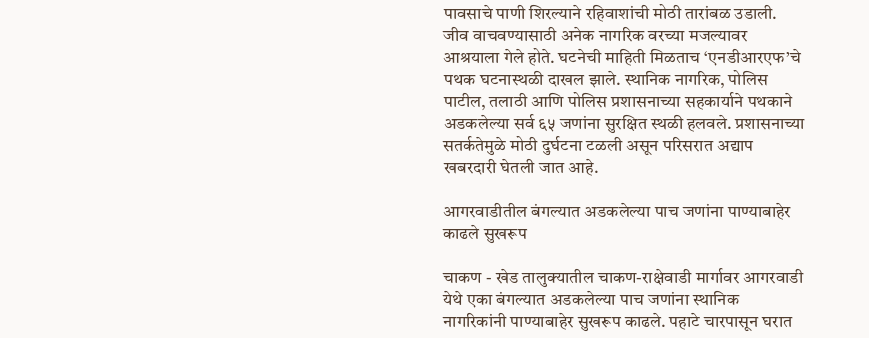पावसाचे पाणी शिरल्याने रहिवाशांची मोठी तारांबळ उडाली. जीव वाचवण्यासाठी अनेक नागरिक वरच्या मजल्यावर आश्रयाला गेले होते. घटनेची माहिती मिळताच ‘एनडीआरएफ’चे पथक घटनास्थळी दाखल झाले. स्थानिक नागरिक, पोलिस पाटील, तलाठी आणि पोलिस प्रशासनाच्या सहकार्याने पथकाने अडकलेल्या सर्व ६५ जणांना सुरक्षित स्थळी हलवले. प्रशासनाच्या सतर्कतेमुळे मोठी दुर्घटना टळली असून परिसरात अद्याप खबरदारी घेतली जात आहे.

आगरवाडीतील बंगल्यात अडकलेल्या पाच जणांना पाण्याबाहेर काढले सुखरूप

चाकण - खेड तालुक्यातील चाकण-राक्षेवाडी मार्गावर आगरवाडी येथे एका बंगल्यात अडकलेल्या पाच जणांना स्थानिक नागरिकांनी पाण्याबाहेर सुखरूप काढले. पहाटे चारपासून घरात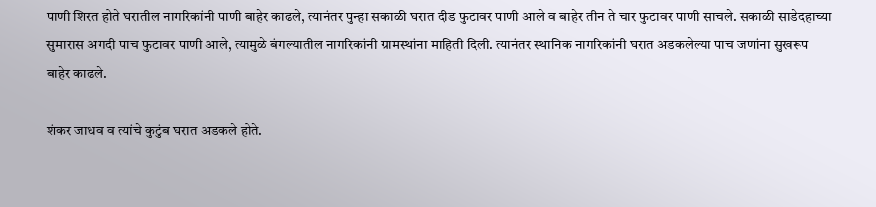पाणी शिरत होते घरातील नागरिकांनी पाणी बाहेर काढले, त्यानंतर पुन्हा सकाळी घरात दीड फुटावर पाणी आले व बाहेर तीन ते चार फुटावर पाणी साचले. सकाळी साडेदहाच्या सुमारास अगदी पाच फुटावर पाणी आले, त्यामुळे बंगल्यातील नागरिकांनी ग्रामस्थांना माहिती दिली. त्यानंतर स्थानिक नागरिकांनी घरात अडकलेल्या पाच जणांना सुखरूप बाहेर काढले.

शंकर जाधव व त्यांचे कुटुंब घरात अडकले होते.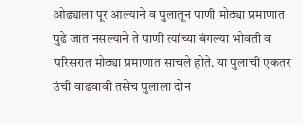ओढ्याला पूर आल्याने व पुलातून पाणी मोठ्या प्रमाणात पुढे जात नसल्याने ते पाणी त्यांच्या बंगल्या भोवती व परिसरात मोठ्या प्रमाणात साचले होते. या पुलाची एकतर उंची वाढवावी तसेच पुलाला दोन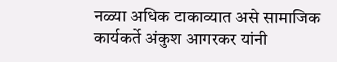नळ्या अधिक टाकाव्यात असे सामाजिक कार्यकर्ते अंकुश आगरकर यांनी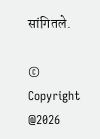सांगितले.

© Copyright @2026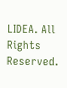LIDEA. All Rights Reserved.